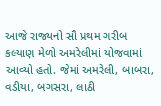આજે રાજ્યનો સૌ પ્રથમ ગરીબ કલ્યાણ મેળો અમરેલીમાં યોજવામાં આવ્યો હતો. જેમાં અમરેલી, બાબરા, વડીયા, બગસરા, લાઠી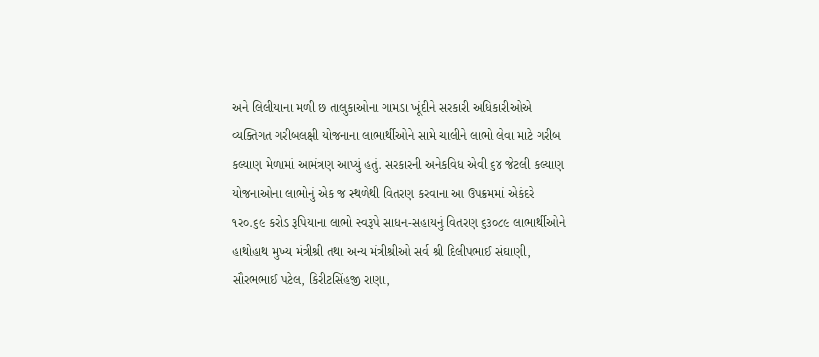અને લિલીયાના મળી છ તાલુકાઓના ગામડા ખૂંદીને સરકારી અધિકારીઓએ વ્યક્તિગત ગરીબલક્ષી યોજનાના લાભાર્થીઓને સામે ચાલીને લાભો લેવા માટે ગરીબ કલ્યાણ મેળામાં આમંત્રણ આપ્યું હતું. સરકારની અનેકવિધ એવી ૬૪ જેટલી કલ્યાણ યોજનાઓના લાભોનું એક જ સ્થળેથી વિતરણ કરવાના આ ઉપક્રમમાં એકંદરે ૧ર૦.૬૯ કરોડ રૂપિયાના લાભો સ્વરૂપે સાધન-સહાયનું વિતરણ ૬૩૦૮૯ લાભાર્થીઓને હાથોહાથ મુખ્ય મંત્રીશ્રી તથા અન્ય મંત્રીશ્રીઓ સર્વ શ્રી દિલીપભાઈ સંઘાણી, સૌરભભાઈ પટેલ, કિરીટસિંહજી રાણા,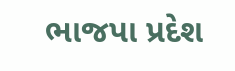ભાજપા પ્રદેશ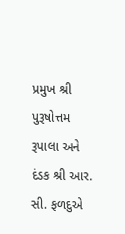પ્રમુખ શ્રી પુરૂષોત્તમ રૂપાલા અને દંડક શ્રી આર. સી. ફળદુએ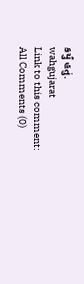કર્યું હતું.
wahgujarat
Link to this comment:
All Comments (0)